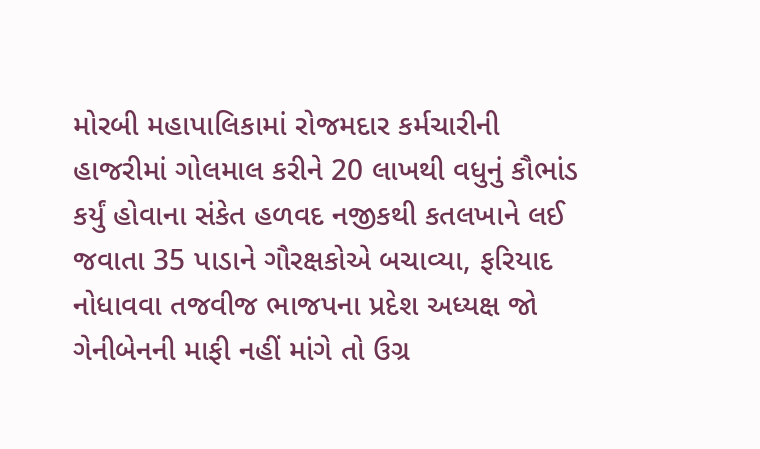મોરબી મહાપાલિકામાં રોજમદાર કર્મચારીની હાજરીમાં ગોલમાલ કરીને 20 લાખથી વધુનું કૌભાંડ કર્યું હોવાના સંકેત હળવદ નજીકથી કતલખાને લઈ જવાતા 35 પાડાને ગૌરક્ષકોએ બચાવ્યા, ફરિયાદ નોધાવવા તજવીજ ભાજપના પ્રદેશ અધ્યક્ષ જો ગેનીબેનની માફી નહીં માંગે તો ઉગ્ર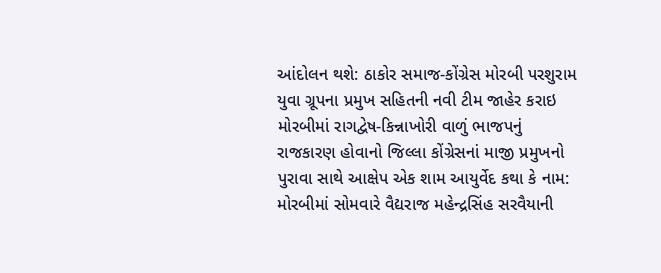આંદોલન થશે: ઠાકોર સમાજ-કોંગ્રેસ મોરબી પરશુરામ યુવા ગ્રૂપના પ્રમુખ સહિતની નવી ટીમ જાહેર કરાઇ મોરબીમાં રાગદ્વેષ-કિન્નાખોરી વાળું ભાજપનું રાજકારણ હોવાનો જિલ્લા કોંગ્રેસનાં માજી પ્રમુખનો પુરાવા સાથે આક્ષેપ એક શામ આયુર્વેદ કથા કે નામ: મોરબીમાં સોમવારે વૈદ્યરાજ મહેન્દ્રસિંહ સરવૈયાની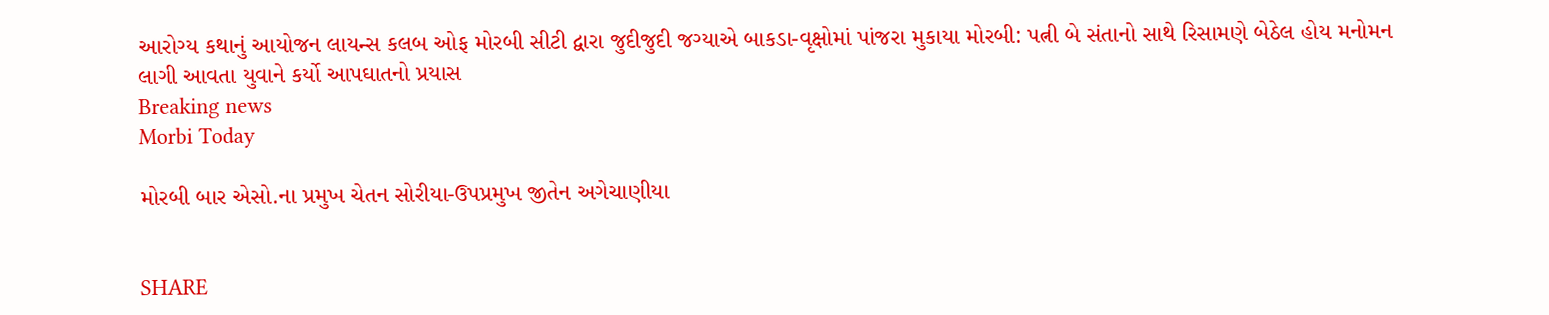આરોગ્ય કથાનું આયોજન લાયન્સ કલબ ઓફ મોરબી સીટી દ્વારા જુદીજુદી જગ્યાએ બાકડા-વૃક્ષોમાં પાંજરા મુકાયા મોરબી: પત્ની બે સંતાનો સાથે રિસામણે બેઠેલ હોય મનોમન લાગી આવતા યુવાને કર્યો આપઘાતનો પ્રયાસ
Breaking news
Morbi Today

મોરબી બાર એસો.ના પ્રમુખ ચેતન સોરીયા-ઉપપ્રમુખ જીતેન અગેચાણીયા


SHARE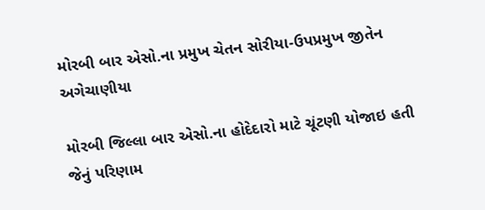મોરબી બાર એસો.ના પ્રમુખ ચેતન સોરીયા-ઉપપ્રમુખ જીતેન અગેચાણીયા

મોરબી જિલ્લા બાર એસો.ના હોદેદારો માટે ચૂંટણી યોજાઇ હતી જેનું પરિણામ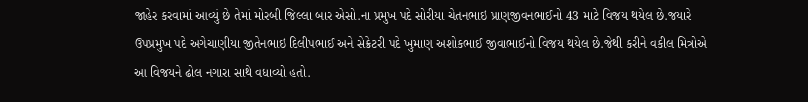જાહેર કરવામાં આવ્યું છે તેમાં મોરબી જિલ્લા બાર એસો.ના પ્રમુખ પદે સોરીયા ચેતનભાઇ પ્રાણજીવનભાઈનો 43 માટે વિજય થયેલ છે.જયારે ઉપપ્રમુખ પદે અગેચાણીયા જીતેનભાઇ દિલીપભાઈ અને સેક્રેટરી પદે ખુમાણ અશોકભાઈ જીવાભાઈનો વિજય થયેલ છે.જેથી કરીને વકીલ મિત્રોએ આ વિજયને ઢોલ નગારા સાથે વધાવ્યો હતો.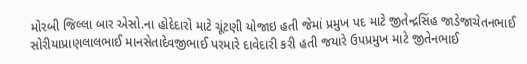મોરબી જિલ્લા બાર એસો.ના હોદેદારો માટે ચૂંટણી યોજાઇ હતી જેમાં પ્રમુખ પદ માટે જીતેન્દ્રસિંહ જાડેજાચેતનભાઈ સોરીયાપ્રાણલાલભાઈ માનસેતાદેવજીભાઈ પરમારે દાવેદારી કરી હતી જયારે ઉપપ્રમુખ માટે જીતેનભાઈ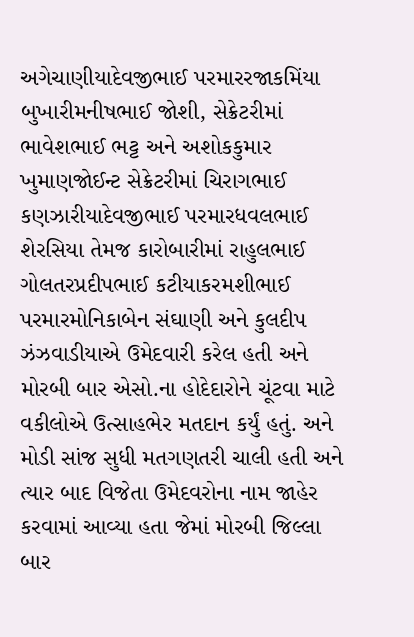અગેચાણીયાદેવજીભાઈ પરમારરજાકમિંયા બુખારીમનીષભાઈ જોશી, સેક્રેટરીમાં ભાવેશભાઈ ભટ્ટ અને અશોકકુમાર ખુમાણજોઈન્ટ સેક્રેટરીમાં ચિરાગભાઈ કણઝારીયાદેવજીભાઈ પરમારધવલભાઈ શેરસિયા તેમજ કારોબારીમાં રાહુલભાઈ ગોલતરપ્રદીપભાઈ કટીયાકરમશીભાઈ પરમારમોનિકાબેન સંઘાણી અને કુલદીપ ઝંઝવાડીયાએ ઉમેદવારી કરેલ હતી અને મોરબી બાર એસો.ના હોદેદારોને ચૂંટવા માટે વકીલોએ ઉત્સાહભેર મતદાન કર્યું હતું. અને મોડી સાંજ સુધી મતગણતરી ચાલી હતી અને ત્યાર બાદ વિજેતા ઉમેદવરોના નામ જાહેર કરવામાં આવ્યા હતા જેમાં મોરબી જિલ્લા બાર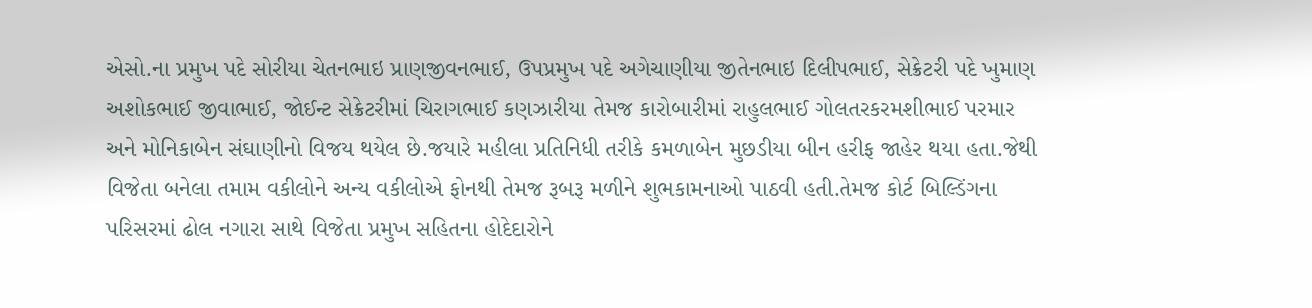એસો.ના પ્રમુખ પદે સોરીયા ચેતનભાઇ પ્રાણજીવનભાઈ, ઉપપ્રમુખ પદે અગેચાણીયા જીતેનભાઇ દિલીપભાઈ, સેક્રેટરી પદે ખુમાણ અશોકભાઈ જીવાભાઈ, જોઈન્ટ સેક્રેટરીમાં ચિરાગભાઈ કણઝારીયા તેમજ કારોબારીમાં રાહુલભાઈ ગોલતરકરમશીભાઈ પરમાર અને મોનિકાબેન સંઘાણીનો વિજય થયેલ છે.જયારે મહીલા પ્રતિનિધી તરીકે કમળાબેન મુછડીયા બીન હરીફ જાહેર થયા હતા.જેથી વિજેતા બનેલા તમામ વકીલોને અન્ય વકીલોએ ફોનથી તેમજ રૂબરૂ મળીને શુભકામનાઓ પાઠવી હતી.તેમજ કોર્ટ બિલ્ડિંગના પરિસરમાં ઢોલ નગારા સાથે વિજેતા પ્રમુખ સહિતના હોદેદારોને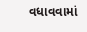વધાવવામાં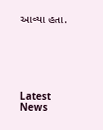આવ્યા હતા.






Latest News